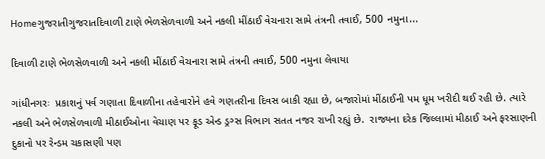Homeગુજરાતીગુજરાતદિવાળી ટાણે ભેળસેળવાળી અને નકલી મીંઠાઈ વેચનારા સામે તંત્રની તવાઈ, 500 નમુના...

દિવાળી ટાણે ભેળસેળવાળી અને નકલી મીંઠાઈ વેચનારા સામે તંત્રની તવાઈ, 500 નમુના લેવાયા

ગાંધીનગરઃ  પ્રકાશનું પર્વ ગણાતા દિવાળીના તહેવારોને હવે ગણતરીના દિવસ બાકી રહ્યા છે, બજારોમાં મીંઠાઈની પમ ધૂમ ખરીદી થઈ રહી છે. ત્યારે નકલી અને ભેળસેળવાળી મીઠાઈઓના વેચાણ પર ફૂડ એન્ડ ડ્રગ્સ વિભાગ સતત નજર રાખી રહ્યું છે.  રાજ્યના દરેક જિલ્લામાં મીઠાઈ અને ફરસાણની દુકાનો પર રેન્ડમ ચકાસણી પણ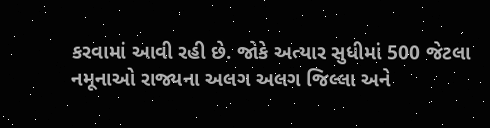કરવામાં આવી રહી છે. જોકે અત્યાર સુધીમાં 500 જેટલા નમૂનાઓ રાજ્યના અલગ અલગ જિલ્લા અને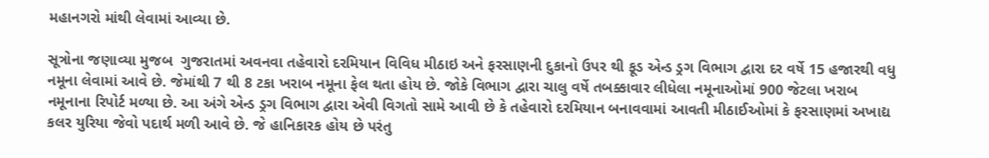મહાનગરો માંથી લેવામાં આવ્યા છે.

સૂત્રોના જણાવ્યા મુજબ  ગુજરાતમાં અવનવા તહેવારો દરમિયાન વિવિધ મીઠાઇ અને ફરસાણની દુકાનો ઉપર થી ફૂડ એન્ડ ડ્રગ વિભાગ દ્વારા દર વર્ષે 15 હજારથી વધુ નમૂના લેવામાં આવે છે. જેમાંથી 7 થી 8 ટકા ખરાબ નમૂના ફેલ થતા હોય છે. જોકે વિભાગ દ્વારા ચાલુ વર્ષે તબક્કાવાર લીધેલા નમૂનાઓમાં 900 જેટલા ખરાબ નમૂનાના રિપોર્ટ મળ્યા છે. આ અંગે એન્ડ ડ્રગ વિભાગ દ્વારા એવી વિગતો સામે આવી છે કે તહેવારો દરમિયાન બનાવવામાં આવતી મીઠાઈઓમાં કે ફરસાણમાં અખાદ્ય કલર યુરિયા જેવો પદાર્થ મળી આવે છે. જે હાનિકારક હોય છે પરંતુ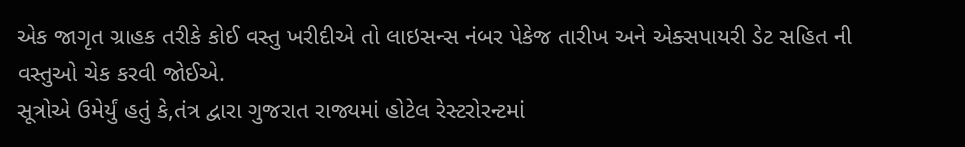એક જાગૃત ગ્રાહક તરીકે કોઈ વસ્તુ ખરીદીએ તો લાઇસન્સ નંબર પેકેજ તારીખ અને એક્સપાયરી ડેટ સહિત ની વસ્તુઓ ચેક કરવી જોઈએ.
સૂત્રોએ ઉમેર્યું હતું કે,તંત્ર દ્વારા ગુજરાત રાજ્યમાં હોટેલ રેસ્ટરોરન્ટમાં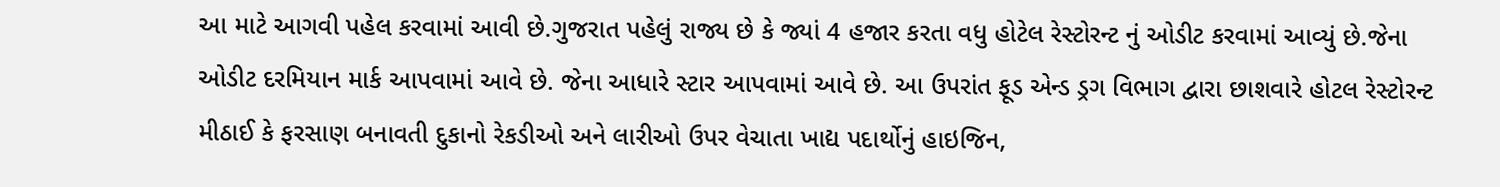આ માટે આગવી પહેલ કરવામાં આવી છે.ગુજરાત પહેલું રાજ્ય છે કે જ્યાં 4 હજાર કરતા વધુ હોટેલ રેસ્ટોરન્ટ નું ઓડીટ કરવામાં આવ્યું છે.જેના ઓડીટ દરમિયાન માર્ક આપવામાં આવે છે. જેના આધારે સ્ટાર આપવામાં આવે છે. આ ઉપરાંત ફૂડ એન્ડ ડ્રગ વિભાગ દ્વારા છાશવારે હોટલ રેસ્ટોરન્ટ મીઠાઈ કે ફરસાણ બનાવતી દુકાનો રેકડીઓ અને લારીઓ ઉપર વેચાતા ખાદ્ય પદાર્થોનું હાઇજિન,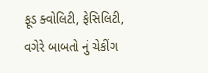ફૂડ ક્વોલિટી, ફેસિલિટી, વગેરે બાબતો નું ચેકીંગ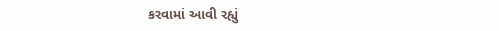કરવામાં આવી રહ્યું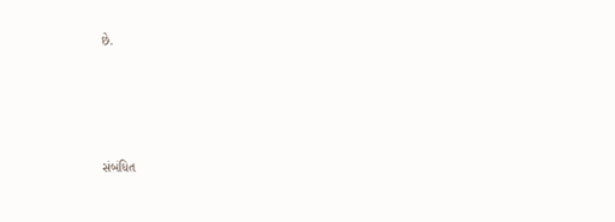છે.





સંબંધિત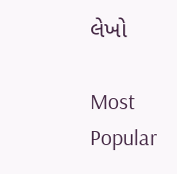લેખો

Most Popular